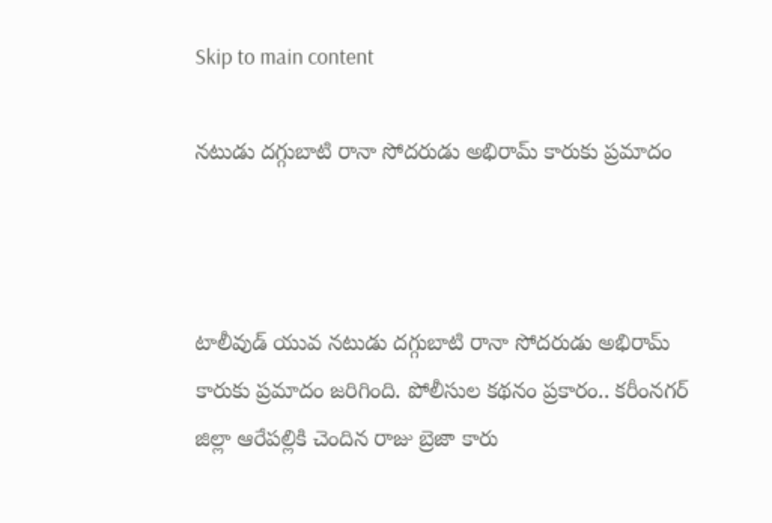Skip to main content

నటుడు దగ్గుబాటి రానా సోదరుడు అభిరామ్ కారుకు ప్రమాదం



టాలీవుడ్ యువ నటుడు దగ్గుబాటి రానా సోదరుడు అభిరామ్ కారుకు ప్రమాదం జరిగింది. పోలీసుల కథనం ప్రకారం.. కరీంనగర్ జిల్లా ఆరేపల్లికి చెందిన రాజు బ్రెజా కారు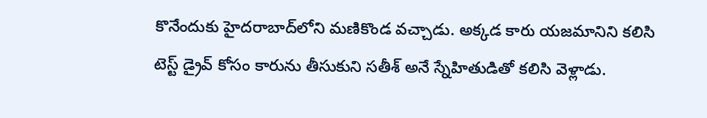కొనేందుకు హైదరాబాద్‌లోని మణికొండ వచ్చాడు. అక్కడ కారు యజమానిని కలిసి టెస్ట్ డ్రైవ్ కోసం కారును తీసుకుని సతీశ్ అనే స్నేహితుడితో కలిసి వెళ్లాడు.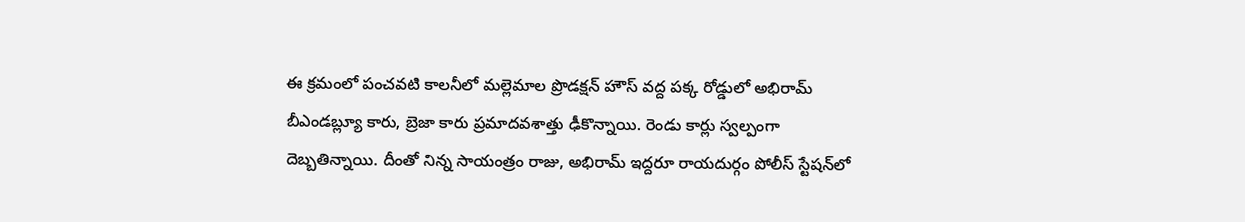ఈ క్రమంలో పంచవటి కాలనీలో మల్లెమాల ప్రొడక్షన్ హౌస్ వద్ద పక్క రోడ్డులో అభిరామ్ బీఎండబ్ల్యూ కారు, బ్రెజా కారు ప్రమాదవశాత్తు ఢీకొన్నాయి. రెండు కార్లు స్వల్పంగా దెబ్బతిన్నాయి. దీంతో నిన్న సాయంత్రం రాజు, అభిరామ్ ఇద్దరూ రాయదుర్గం పోలీస్ స్టేషన్‌లో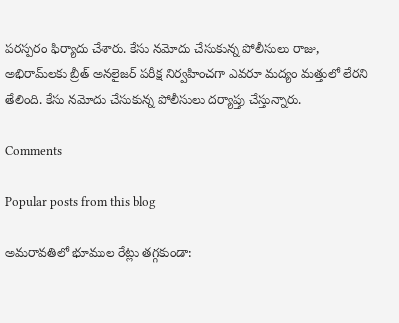పరస్పరం ఫిర్యాదు చేశారు. కేసు నమోదు చేసుకున్న పోలీసులు రాజు, అభిరామ్‌లకు బ్రీత్ అనలైజర్ పరీక్ష నిర్వహించగా ఎవరూ మద్యం మత్తులో లేరని తేలింది. కేసు నమోదు చేసుకున్న పోలీసులు దర్యాప్తు చేస్తున్నారు.

Comments

Popular posts from this blog

అమరావతిలో భూముల రేట్లు తగ్గకుండా: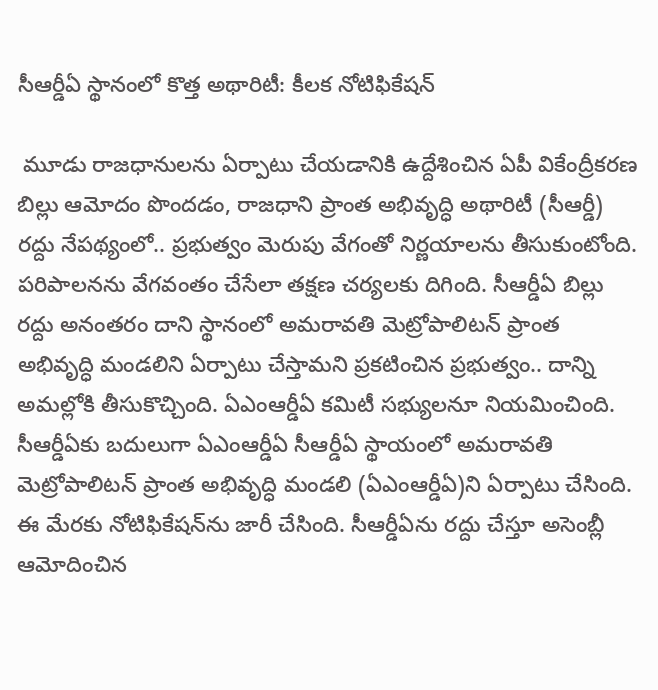సీఆర్డీఏ స్థానంలో కొత్త అథారిటీ: కీలక నోటిఫికేషన్

 మూడు రాజధానులను ఏర్పాటు చేయడానికి ఉద్దేశించిన ఏపీ వికేంద్రీకరణ బిల్లు ఆమోదం పొందడం, రాజధాని ప్రాంత అభివృద్ధి అథారిటీ (సీఆర్డీ) రద్దు నేపథ్యంలో.. ప్రభుత్వం మెరుపు వేగంతో నిర్ణయాలను తీసుకుంటోంది. పరిపాలనను వేగవంతం చేసేలా తక్షణ చర్యలకు దిగింది. సీఆర్డీఏ బిల్లు రద్దు అనంతరం దాని స్థానంలో అమరావతి మెట్రోపాలిటన్ ప్రాంత అభివృద్ధి మండలిని ఏర్పాటు చేస్తామని ప్రకటించిన ప్రభుత్వం.. దాన్ని అమల్లోకి తీసుకొచ్చింది. ఏఎంఆర్డీఏ కమిటీ సభ్యులనూ నియమించింది. సీఆర్డీఏకు బదులుగా ఏఎంఆర్డీఏ సీఆర్డీఏ స్థాయంలో అమరావతి మెట్రోపాలిటన్ ప్రాంత అభివృద్ధి మండలి (ఏఎంఆర్డీఏ)ని ఏర్పాటు చేసింది. ఈ మేరకు నోటిఫికేషన్‌ను జారీ చేసింది. సీఆర్డీఏను రద్దు చేస్తూ అసెంబ్లీ ఆమోదించిన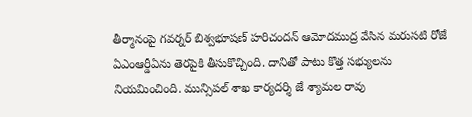తీర్మానంపై గవర్నర్ బిశ్వభూషణ్ హరిచందన్ ఆమోదముద్ర వేసిన మరుసటి రోజే ఏఎంఆర్డీఏను తెరపైకి తీసుకొచ్చింది. దానితో పాటు కొత్త సభ్యులను నియమించింది. మున్సిపల్ శాఖ కార్యదర్శి జే శ్యామల రావు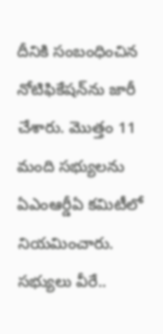దీనికి సంబంధించిన నోటిఫికేషన్‌ను జారీ చేశారు. మొత్తం 11 మంది సభ్యులను ఏఎంఆర్డీఏ కమిటీలో నియమించారు. సభ్యులు వీరే..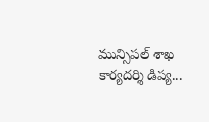మున్సిపల్ శాఖ కార్యదర్శి డిప్య...